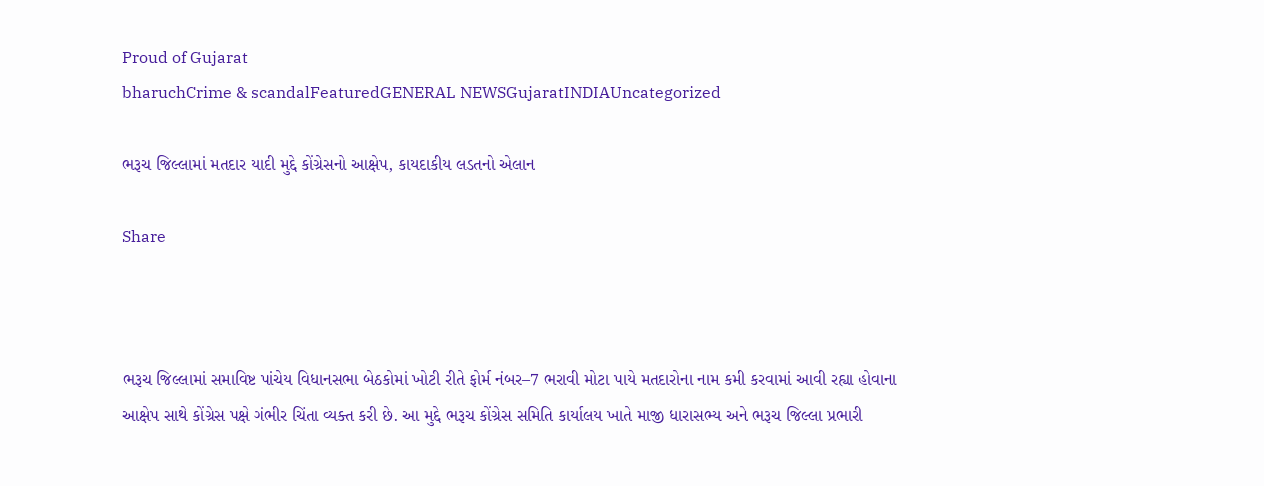Proud of Gujarat
bharuchCrime & scandalFeaturedGENERAL NEWSGujaratINDIAUncategorized

ભરૂચ જિલ્લામાં મતદાર યાદી મુદ્દે કોંગ્રેસનો આક્ષેપ, કાયદાકીય લડતનો એલાન

Share



ભરૂચ જિલ્લામાં સમાવિષ્ટ પાંચેય વિધાનસભા બેઠકોમાં ખોટી રીતે ફોર્મ નંબર–7 ભરાવી મોટા પાયે મતદારોના નામ કમી કરવામાં આવી રહ્યા હોવાના આક્ષેપ સાથે કોંગ્રેસ પક્ષે ગંભીર ચિંતા વ્યક્ત કરી છે. આ મુદ્દે ભરૂચ કોંગ્રેસ સમિતિ કાર્યાલય ખાતે માજી ધારાસભ્ય અને ભરૂચ જિલ્લા પ્રભારી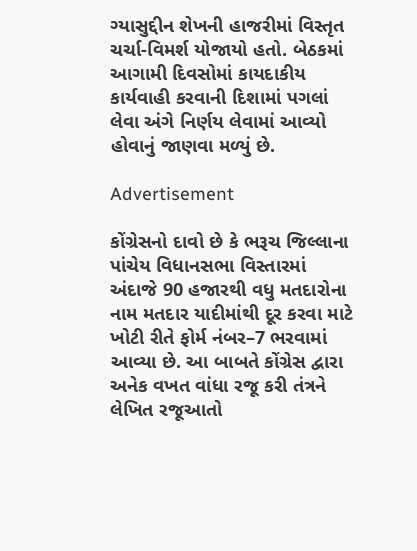ગ્યાસુદ્દીન શેખની હાજરીમાં વિસ્તૃત ચર્ચા-વિમર્શ યોજાયો હતો. બેઠકમાં આગામી દિવસોમાં કાયદાકીય કાર્યવાહી કરવાની દિશામાં પગલાં લેવા અંગે નિર્ણય લેવામાં આવ્યો હોવાનું જાણવા મળ્યું છે.

Advertisement

કોંગ્રેસનો દાવો છે કે ભરૂચ જિલ્લાના પાંચેય વિધાનસભા વિસ્તારમાં અંદાજે 90 હજારથી વધુ મતદારોના નામ મતદાર યાદીમાંથી દૂર કરવા માટે ખોટી રીતે ફોર્મ નંબર–7 ભરવામાં આવ્યા છે. આ બાબતે કોંગ્રેસ દ્વારા અનેક વખત વાંધા રજૂ કરી તંત્રને લેખિત રજૂઆતો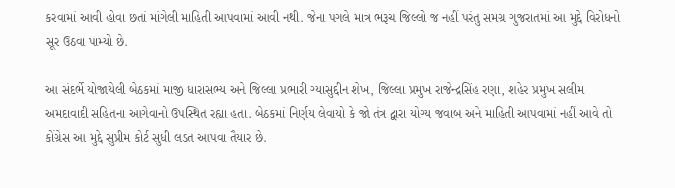કરવામાં આવી હોવા છતાં માંગેલી માહિતી આપવામાં આવી નથી. જેના પગલે માત્ર ભરૂચ જિલ્લો જ નહીં પરંતુ સમગ્ર ગુજરાતમાં આ મુદ્દે વિરોધનો સૂર ઉઠવા પામ્યો છે.

આ સંદર્ભે યોજાયેલી બેઠકમાં માજી ધારાસભ્ય અને જિલ્લા પ્રભારી ગ્યાસુદ્દીન શેખ, જિલ્લા પ્રમુખ રાજેન્દ્રસિંહ રણા, શહેર પ્રમુખ સલીમ અમદાવાદી સહિતના આગેવાનો ઉપસ્થિત રહ્યા હતા. બેઠકમાં નિર્ણય લેવાયો કે જો તંત્ર દ્વારા યોગ્ય જવાબ અને માહિતી આપવામાં નહીં આવે તો કોંગ્રેસ આ મુદ્દે સુપ્રીમ કોર્ટ સુધી લડત આપવા તૈયાર છે.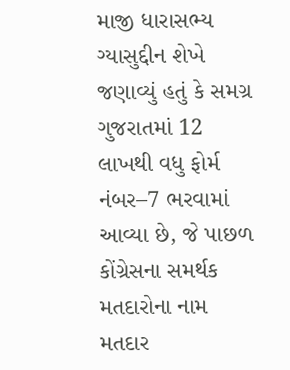માજી ધારાસભ્ય ગ્યાસુદ્દીન શેખે જણાવ્યું હતું કે સમગ્ર ગુજરાતમાં 12 લાખથી વધુ ફોર્મ નંબર–7 ભરવામાં આવ્યા છે, જે પાછળ કોંગ્રેસના સમર્થક મતદારોના નામ મતદાર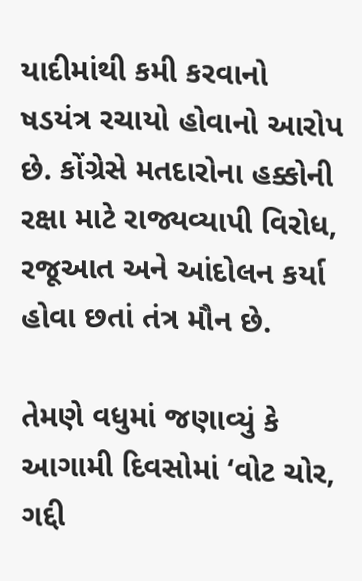યાદીમાંથી કમી કરવાનો ષડયંત્ર રચાયો હોવાનો આરોપ છે. કોંગ્રેસે મતદારોના હક્કોની રક્ષા માટે રાજ્યવ્યાપી વિરોધ, રજૂઆત અને આંદોલન કર્યા હોવા છતાં તંત્ર મૌન છે.

તેમણે વધુમાં જણાવ્યું કે આગામી દિવસોમાં ‘વોટ ચોર, ગદ્દી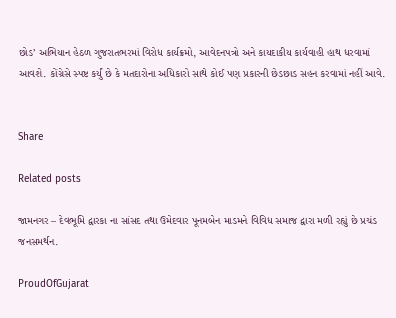છોડ’ અભિયાન હેઠળ ગુજરાતભરમાં વિરોધ કાર્યક્રમો, આવેદનપત્રો અને કાયદાકીય કાર્યવાહી હાથ ધરવામાં આવશે. કોંગ્રેસે સ્પષ્ટ કર્યું છે કે મતદારોના અધિકારો સાથે કોઈ પણ પ્રકારની છેડછાડ સહન કરવામાં નહીં આવે.


Share

Related posts

જામનગર – દેવભૂમિ દ્વારકા ના સાંસદ તથા ઉમેદવાર પૂનમબેન માડમને વિવિધ સમાજ દ્વારા મળી રહ્યું છે પ્રચંડ જનસમર્થન.

ProudOfGujarat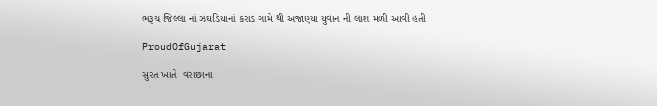ભરૂચ જિલ્લા નાં ઝઘડિયાનાં કરાડ ગામે થી અજાણ્યા યુવાન ની લાશ મળી આવી હતી

ProudOfGujarat

સુરત ખાતે  વરાછાના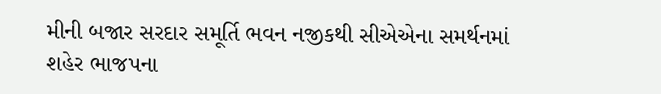મીની બજાર સરદાર સમૂર્તિ ભવન નજીકથી સીએએના સમર્થનમાં શહેર ભાજપના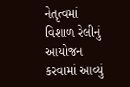નેતૃત્વમાં વિશાળ રેલીનું આયોજન કરવામાં આવ્યું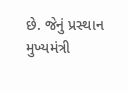છે. જેનું પ્રસ્થાન મુખ્યમંત્રી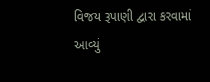વિજય રૂપાણી દ્વારા કરવામાં આવ્યું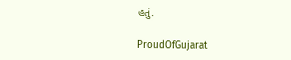હતું.

ProudOfGujarat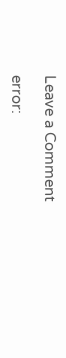Leave a Comment

error: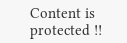Content is protected !!